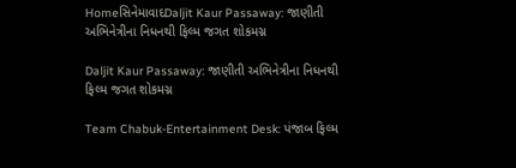HomeસિનેમાવાદDaljit Kaur Passaway: જાણીતી અભિનેત્રીના નિધનથી ફિલ્મ જગત શોકમગ્ન

Daljit Kaur Passaway: જાણીતી અભિનેત્રીના નિધનથી ફિલ્મ જગત શોકમગ્ન

Team Chabuk-Entertainment Desk: પંજાબ ફિલ્મ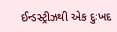ઈન્ડસ્ટ્રીઝથી એક દુઃખદ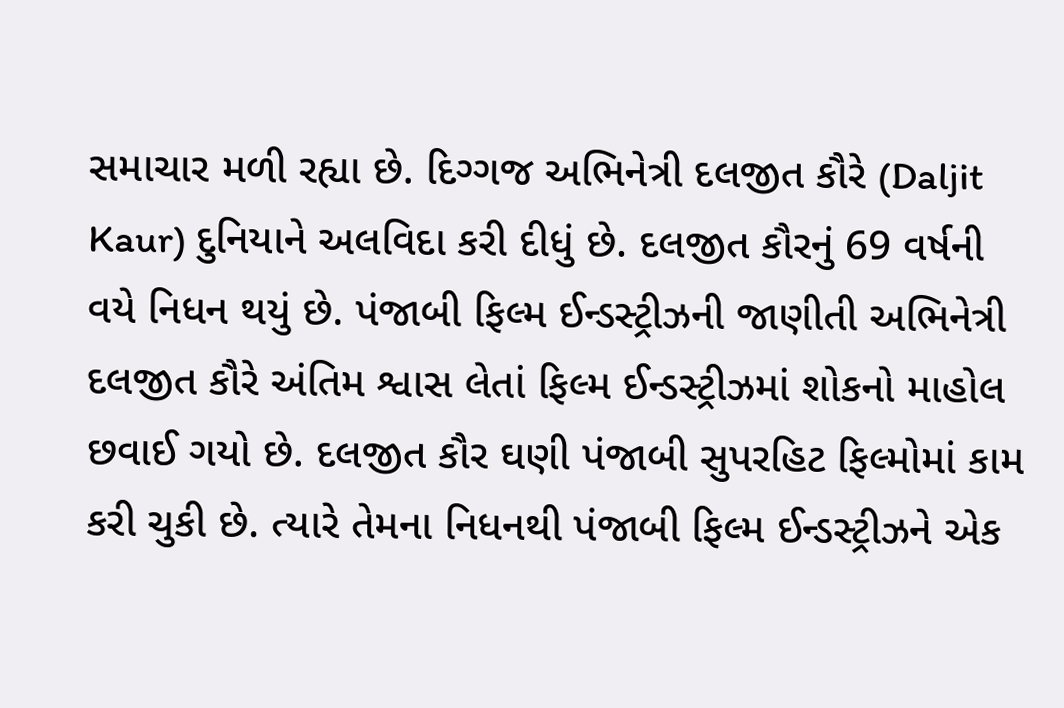સમાચાર મળી રહ્યા છે. દિગ્ગજ અભિનેત્રી દલજીત કૌરે (Daljit Kaur) દુનિયાને અલવિદા કરી દીધું છે. દલજીત કૌરનું 69 વર્ષની વયે નિધન થયું છે. પંજાબી ફિલ્મ ઈન્ડસ્ટ્રીઝની જાણીતી અભિનેત્રી દલજીત કૌરે અંતિમ શ્વાસ લેતાં ફિલ્મ ઈન્ડસ્ટ્રીઝમાં શોકનો માહોલ છવાઈ ગયો છે. દલજીત કૌર ઘણી પંજાબી સુપરહિટ ફિલ્મોમાં કામ કરી ચુકી છે. ત્યારે તેમના નિધનથી પંજાબી ફિલ્મ ઈન્ડસ્ટ્રીઝને એક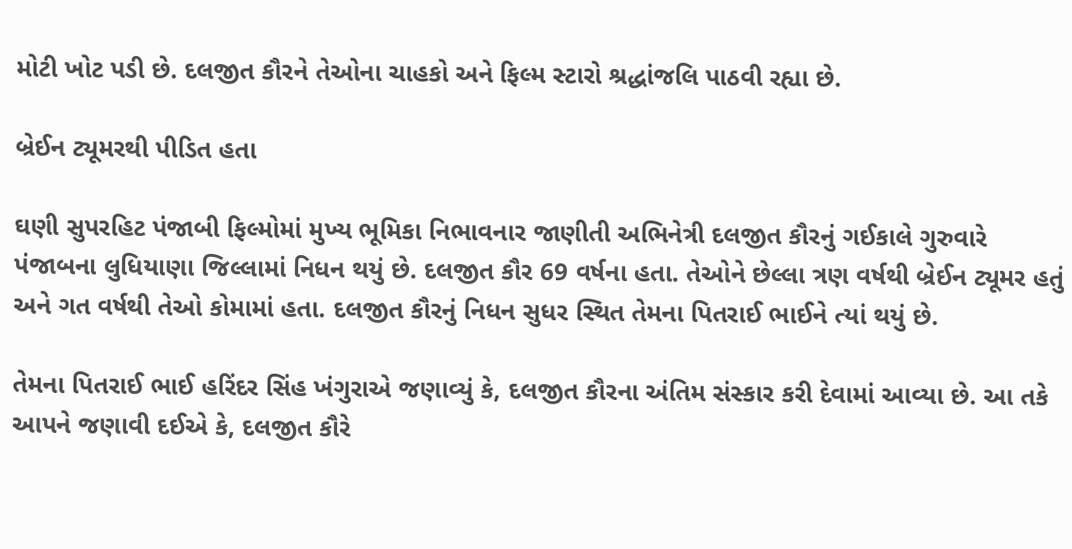મોટી ખોટ પડી છે. દલજીત કૌરને તેઓના ચાહકો અને ફિલ્મ સ્ટારો શ્રદ્ધાંજલિ પાઠવી રહ્યા છે.

બ્રેઈન ટ્યૂમરથી પીડિત હતા

ઘણી સુપરહિટ પંજાબી ફિલ્મોમાં મુખ્ય ભૂમિકા નિભાવનાર જાણીતી અભિનેત્રી દલજીત કૌરનું ગઈકાલે ગુરુવારે પંજાબના લુધિયાણા જિલ્લામાં નિધન થયું છે. દલજીત કૌર 69 વર્ષના હતા. તેઓને છેલ્લા ત્રણ વર્ષથી બ્રેઈન ટ્યૂમર હતું અને ગત વર્ષથી તેઓ કોમામાં હતા. દલજીત કૌરનું નિધન સુધર સ્થિત તેમના પિતરાઈ ભાઈને ત્યાં થયું છે.

તેમના પિતરાઈ ભાઈ હરિંદર સિંહ ખંગુરાએ જણાવ્યું કે, દલજીત કૌરના અંતિમ સંસ્કાર કરી દેવામાં આવ્યા છે. આ તકે આપને જણાવી દઈએ કે, દલજીત કૌરે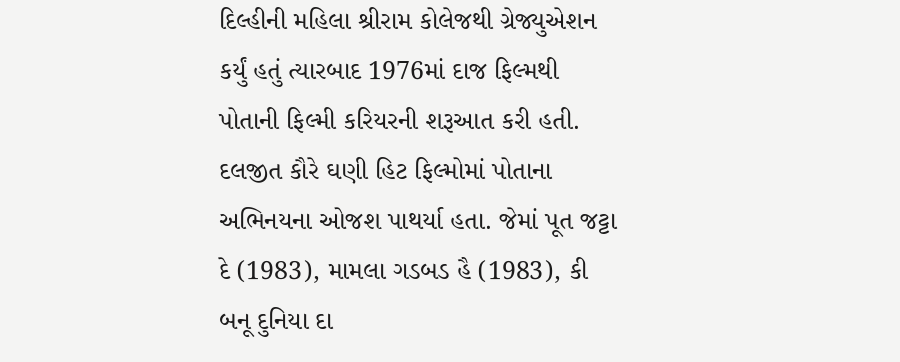દિલ્હીની મહિલા શ્રીરામ કોલેજથી ગ્રેજ્યુએશન કર્યું હતું ત્યારબાદ 1976માં દાજ ફિલ્મથી પોતાની ફિલ્મી કરિયરની શરૂઆત કરી હતી. દલજીત કૌરે ઘણી હિટ ફિલ્મોમાં પોતાના અભિનયના ઓજશ પાથર્યા હતા. જેમાં પૂત જટ્ટા દે (1983), મામલા ગડબડ હૈ (1983), કી બનૂ દુનિયા દા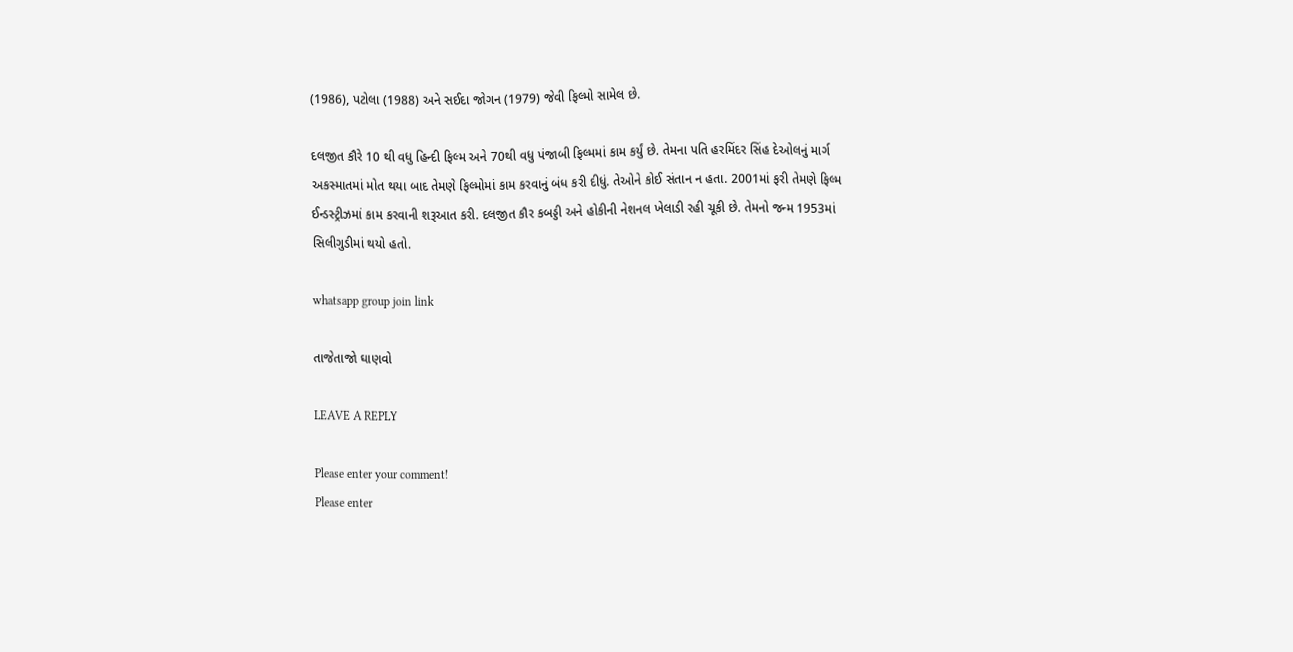(1986), પટોલા (1988) અને સઈદા જોગન (1979) જેવી ફિલ્મો સામેલ છે.

દલજીત કૌરે 10 થી વધુ હિન્દી ફિલ્મ અને 70થી વધુ પંજાબી ફિલ્મમાં કામ કર્યું છે. તેમના પતિ હરમિંદર સિંહ દેઓલનું માર્ગ અકસ્માતમાં મોત થયા બાદ તેમણે ફિલ્મોમાં કામ કરવાનું બંધ કરી દીધું. તેઓને કોઈ સંતાન ન હતા. 2001માં ફરી તેમણે ફિલ્મ ઈન્ડસ્ટ્રીઝમાં કામ કરવાની શરૂઆત કરી. દલજીત કૌર કબડ્ડી અને હોકીની નેશનલ ખેલાડી રહી ચૂકી છે. તેમનો જન્મ 1953માં સિલીગુડીમાં થયો હતો.

whatsapp group join link

તાજેતાજો ઘાણવો

LEAVE A REPLY

Please enter your comment!
Please enter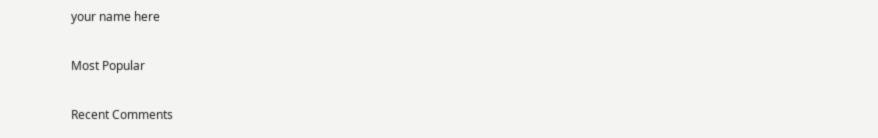your name here

Most Popular

Recent Comments